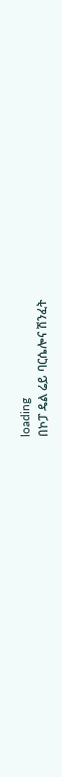loading
በኮፓ ዴል ሬይ ባርሴሎና ሽንፈት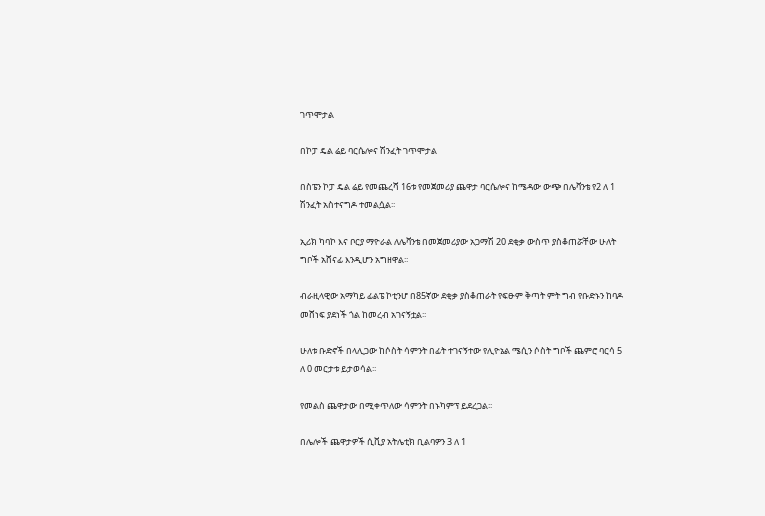ገጥሞታል

በኮፓ ዴል ሬይ ባርሴሎና ሽንፈት ገጥሞታል

በስፔን ኮፓ ዴል ሬይ የመጨረሻ 16ቱ የመጀመሪያ ጨዋታ ባርሴሎና ከሜዳው ውጭ በሌቫንቴ የ2 ለ 1 ሽንፈት አስተናግዶ ተመልሷል፡፡

ኢሪክ ካባኮ እና ቦርያ ማዮራል ለሌቫንቴ በመጀመሪያው አጋማሽ 20 ደቂቃ ውስጥ ያስቆጠሯቸው ሁለት ግቦች አሸናፊ እንዲሆን አግዘዋል፡፡

ብራዚላዊው አማካይ ፊልፔ ኮቲንሆ በ85ኛው ደቂቃ ያስቆጠራት የፍፁም ቅጣት ምት ግብ የቡድኑን ከባዶ መሸነፍ ያደነች ጎል ከመረብ አገናኝቷል፡፡

ሁለቱ ቡድኖች በላሊጋው ከሶስት ሳምንት በፊት ተገናኝተው የሊዮኔል ሜሲን ሶስት ግቦች ጨምሮ ባርሳ 5 ለ 0 መርታቱ ይታወሳል፡፡

የመልስ ጨዋታው በሚቀጥለው ሳምንት በኑካምፕ ይደረጋል፡፡

በሌሎች ጨዋታዎች ሲቪያ አትሌቲክ ቢልባዎን 3 ለ 1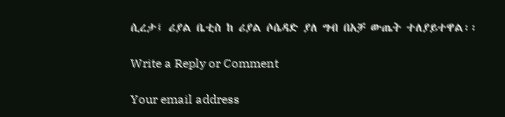ሲረታ፤ ሪያል ቤቲስ ከ ሪያል ሶሴዳድ ያለ ግብ በአቻ ውጤት ተለያይተዋል፡፡

Write a Reply or Comment

Your email address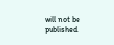will not be published.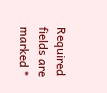Required fields are marked *